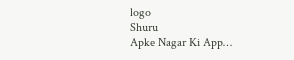logo
Shuru
Apke Nagar Ki App…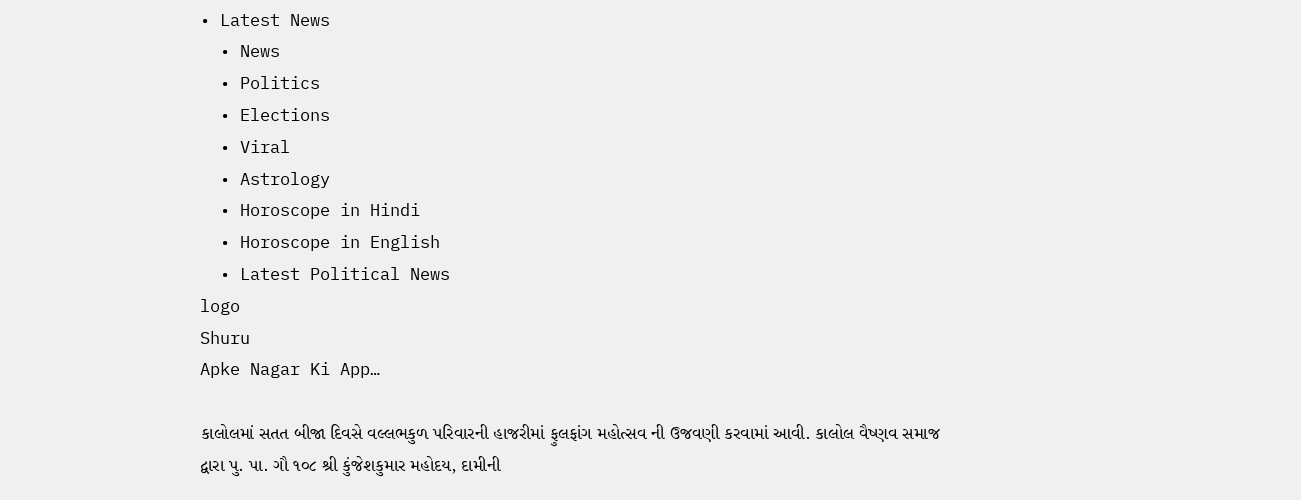• Latest News
  • News
  • Politics
  • Elections
  • Viral
  • Astrology
  • Horoscope in Hindi
  • Horoscope in English
  • Latest Political News
logo
Shuru
Apke Nagar Ki App…

કાલોલમાં સતત બીજા દિવસે વલ્લભકુળ પરિવારની હાજરીમાં ફુલફાંગ મહોત્સવ ની ઉજવણી કરવામાં આવી. કાલોલ વૈષ્ણવ સમાજ દ્વારા પુ. પા. ગૌ ૧૦૮ શ્રી કુંજેશકુમાર મહોદય, દામીની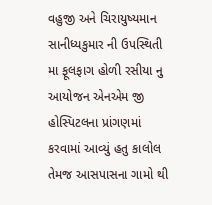વહુજી અને ચિરાયુષ્યમાન સાનીધ્યકુમાર ની ઉપસ્થિતી મા ફૂલફાગ હોળી રસીયા નુ આયોજન એનએમ જી હોસ્પિટલના પ્રાંગણમાં કરવામાં આવ્યું હતુ કાલોલ તેમજ આસપાસના ગામો થી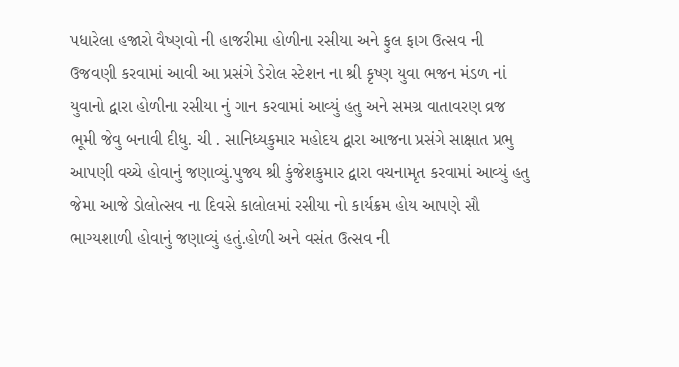પધારેલા હજારો વૈષ્ણવો ની હાજરીમા હોળીના રસીયા અને ફુલ ફાગ ઉત્સવ ની ઉજવણી કરવામાં આવી આ પ્રસંગે ડેરોલ સ્ટેશન ના શ્રી કૃષ્ણ યુવા ભજન મંડળ નાં યુવાનો દ્વારા હોળીના રસીયા નું ગાન કરવામાં આવ્યું હતુ અને સમગ્ર વાતાવરણ વ્રજ ભૂમી જેવુ બનાવી દીધુ. ચી . સાનિધ્યકુમાર મહોદય દ્વારા આજના પ્રસંગે સાક્ષાત પ્રભુ આપણી વચ્ચે હોવાનું જણાવ્યું.પુજ્ય શ્રી કુંજેશકુમાર દ્વારા વચનામૃત કરવામાં આવ્યું હતુ જેમા આજે ડોલોત્સવ ના દિવસે કાલોલમાં રસીયા નો કાર્યક્રમ હોય આપણે સૌ ભાગ્યશાળી હોવાનું જણાવ્યું હતું.હોળી અને વસંત ઉત્સવ ની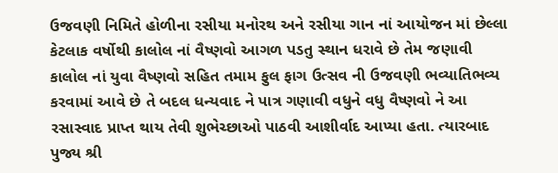ઉજવણી નિમિતે હોળીના રસીયા મનોરથ અને રસીયા ગાન નાં આયોજન માં છેલ્લા કેટલાક વર્ષોથી કાલોલ નાં વૈષ્ણવો આગળ પડતુ સ્થાન ધરાવે છે તેમ જણાવી કાલોલ નાં યુવા વૈષ્ણવો સહિત તમામ ફુલ ફાગ ઉત્સવ ની ઉજવણી ભવ્યાતિભવ્ય કરવામાં આવે છે તે બદલ ધન્યવાદ ને પાત્ર ગણાવી વધુને વધુ વૈષ્ણવો ને આ રસાસ્વાદ પ્રાપ્ત થાય તેવી શુભેચ્છાઓ પાઠવી આશીર્વાદ આપ્યા હતા. ત્યારબાદ પુજ્ય શ્રી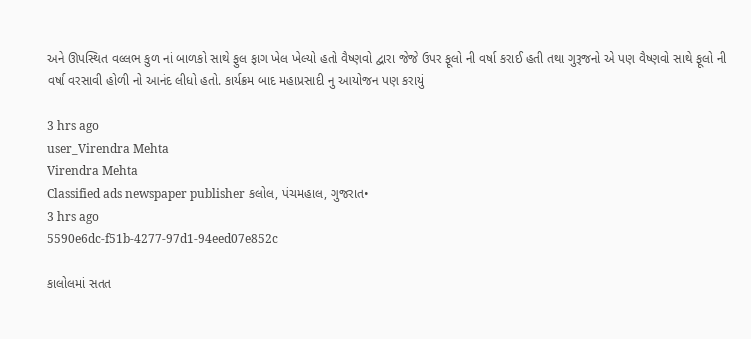અને ઊપસ્થિત વલ્લભ કુળ નાં બાળકો સાથે ફુલ ફાગ ખેલ ખેલ્યો હતો વૈષ્ણવો દ્વારા જેજે ઉપર ફૂલો ની વર્ષા કરાઈ હતી તથા ગુરૂજનો એ પણ વૈષ્ણવો સાથે ફૂલો ની વર્ષા વરસાવી હોળી નો આનંદ લીધો હતો. કાર્યક્રમ બાદ મહાપ્રસાદી નુ આયોજન પણ કરાયું

3 hrs ago
user_Virendra Mehta
Virendra Mehta
Classified ads newspaper publisher કલોલ, પંચમહાલ, ગુજરાત•
3 hrs ago
5590e6dc-f51b-4277-97d1-94eed07e852c

કાલોલમાં સતત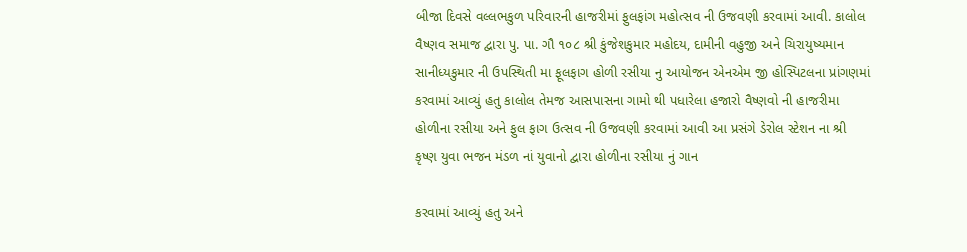બીજા દિવસે વલ્લભકુળ પરિવારની હાજરીમાં ફુલફાંગ મહોત્સવ ની ઉજવણી કરવામાં આવી. કાલોલ વૈષ્ણવ સમાજ દ્વારા પુ. પા. ગૌ ૧૦૮ શ્રી કુંજેશકુમાર મહોદય, દામીની વહુજી અને ચિરાયુષ્યમાન સાનીધ્યકુમાર ની ઉપસ્થિતી મા ફૂલફાગ હોળી રસીયા નુ આયોજન એનએમ જી હોસ્પિટલના પ્રાંગણમાં કરવામાં આવ્યું હતુ કાલોલ તેમજ આસપાસના ગામો થી પધારેલા હજારો વૈષ્ણવો ની હાજરીમા હોળીના રસીયા અને ફુલ ફાગ ઉત્સવ ની ઉજવણી કરવામાં આવી આ પ્રસંગે ડેરોલ સ્ટેશન ના શ્રી કૃષ્ણ યુવા ભજન મંડળ નાં યુવાનો દ્વારા હોળીના રસીયા નું ગાન

કરવામાં આવ્યું હતુ અને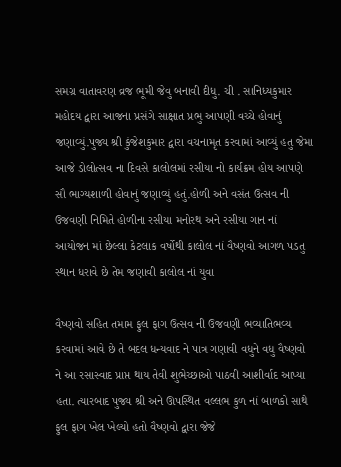સમગ્ર વાતાવરણ વ્રજ ભૂમી જેવુ બનાવી દીધુ. ચી . સાનિધ્યકુમાર મહોદય દ્વારા આજના પ્રસંગે સાક્ષાત પ્રભુ આપણી વચ્ચે હોવાનું જણાવ્યું.પુજ્ય શ્રી કુંજેશકુમાર દ્વારા વચનામૃત કરવામાં આવ્યું હતુ જેમા આજે ડોલોત્સવ ના દિવસે કાલોલમાં રસીયા નો કાર્યક્રમ હોય આપણે સૌ ભાગ્યશાળી હોવાનું જણાવ્યું હતું.હોળી અને વસંત ઉત્સવ ની ઉજવણી નિમિતે હોળીના રસીયા મનોરથ અને રસીયા ગાન નાં આયોજન માં છેલ્લા કેટલાક વર્ષોથી કાલોલ નાં વૈષ્ણવો આગળ પડતુ સ્થાન ધરાવે છે તેમ જણાવી કાલોલ નાં યુવા

વૈષ્ણવો સહિત તમામ ફુલ ફાગ ઉત્સવ ની ઉજવણી ભવ્યાતિભવ્ય કરવામાં આવે છે તે બદલ ધન્યવાદ ને પાત્ર ગણાવી વધુને વધુ વૈષ્ણવો ને આ રસાસ્વાદ પ્રાપ્ત થાય તેવી શુભેચ્છાઓ પાઠવી આશીર્વાદ આપ્યા હતા. ત્યારબાદ પુજ્ય શ્રી અને ઊપસ્થિત વલ્લભ કુળ નાં બાળકો સાથે ફુલ ફાગ ખેલ ખેલ્યો હતો વૈષ્ણવો દ્વારા જેજે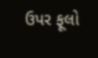ઉપર ફૂલો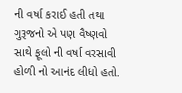ની વર્ષા કરાઈ હતી તથા ગુરૂજનો એ પણ વૈષ્ણવો સાથે ફૂલો ની વર્ષા વરસાવી હોળી નો આનંદ લીધો હતો.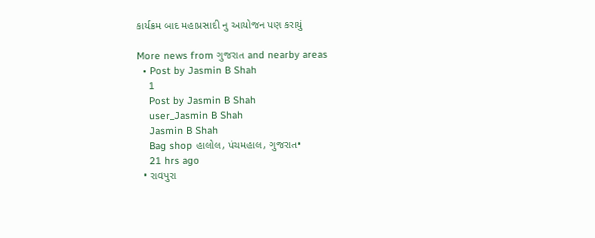કાર્યક્રમ બાદ મહાપ્રસાદી નુ આયોજન પણ કરાયું

More news from ગુજરાત and nearby areas
  • Post by Jasmin B Shah
    1
    Post by Jasmin B Shah
    user_Jasmin B Shah
    Jasmin B Shah
    Bag shop હાલોલ, પંચમહાલ, ગુજરાત•
    21 hrs ago
  • રાવપુરા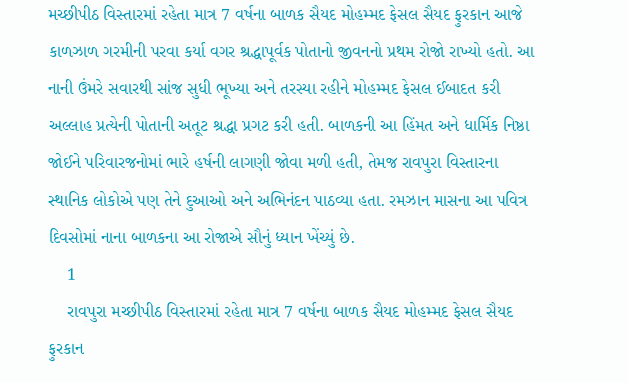મચ્છીપીઠ વિસ્તારમાં રહેતા માત્ર 7 વર્ષના બાળક સૈયદ મોહમ્મદ ફેસલ સૈયદ ફુરકાન આજે કાળઝાળ ગરમીની પરવા કર્યા વગર શ્રદ્ધાપૂર્વક પોતાનો જીવનનો પ્રથમ રોજો રાખ્યો હતો. આ નાની ઉંમરે સવારથી સાંજ સુધી ભૂખ્યા અને તરસ્યા રહીને મોહમ્મદ ફેસલ ઈબાદત કરી અલ્લાહ પ્રત્યેની પોતાની અતૂટ શ્રદ્ધા પ્રગટ કરી હતી. બાળકની આ હિંમત અને ધાર્મિક નિષ્ઠા જોઈને પરિવારજનોમાં ભારે હર્ષની લાગણી જોવા મળી હતી, તેમજ રાવપુરા વિસ્તારના સ્થાનિક લોકોએ પણ તેને દુઆઓ અને અભિનંદન પાઠવ્યા હતા. રમઝાન માસના આ પવિત્ર દિવસોમાં નાના બાળકના આ રોજાએ સૌનું ધ્યાન ખેંચ્યું છે.
    1
    રાવપુરા મચ્છીપીઠ વિસ્તારમાં રહેતા માત્ર 7 વર્ષના બાળક સૈયદ મોહમ્મદ ફેસલ સૈયદ ફુરકાન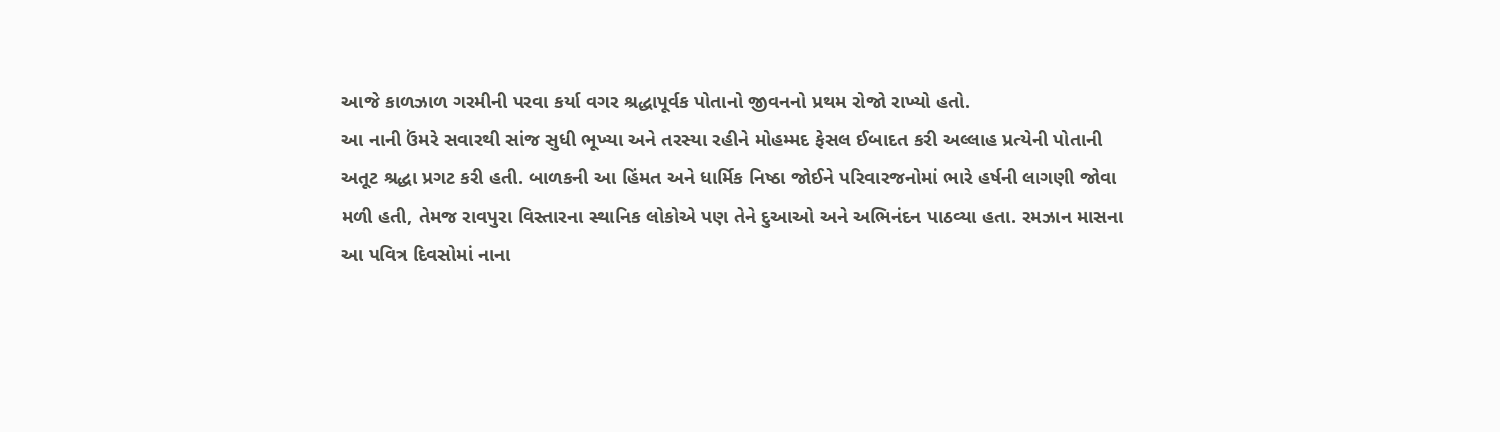આજે કાળઝાળ ગરમીની પરવા કર્યા વગર શ્રદ્ધાપૂર્વક પોતાનો જીવનનો પ્રથમ રોજો રાખ્યો હતો.
આ નાની ઉંમરે સવારથી સાંજ સુધી ભૂખ્યા અને તરસ્યા રહીને મોહમ્મદ ફેસલ ઈબાદત કરી અલ્લાહ પ્રત્યેની પોતાની અતૂટ શ્રદ્ધા પ્રગટ કરી હતી. બાળકની આ હિંમત અને ધાર્મિક નિષ્ઠા જોઈને પરિવારજનોમાં ભારે હર્ષની લાગણી જોવા મળી હતી, તેમજ રાવપુરા વિસ્તારના સ્થાનિક લોકોએ પણ તેને દુઆઓ અને અભિનંદન પાઠવ્યા હતા. રમઝાન માસના આ પવિત્ર દિવસોમાં નાના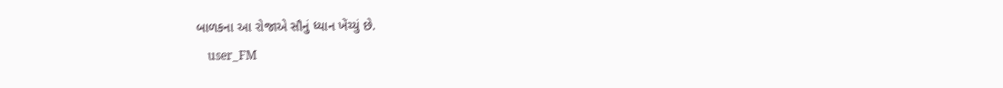બાળકના આ રોજાએ સૌનું ધ્યાન ખેંચ્યું છે.
    user_FM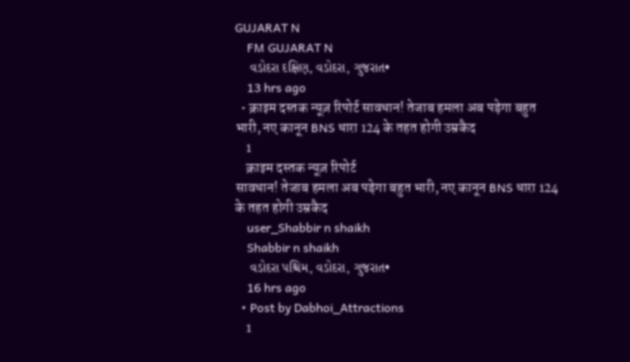GUJARAT N
    FM GUJARAT N
    વડોદરા દક્ષિણ, વડોદરા, ગુજરાત•
    13 hrs ago
  • क्राइम दस्तक न्यूज़ रिपोर्ट सावधान! तेजाब हमला अब पड़ेगा बहुत भारी, नए कानून BNS धारा 124 के तहत होगी उम्रकैद
    1
    क्राइम दस्तक न्यूज़ रिपोर्ट
सावधान! तेजाब हमला अब पड़ेगा बहुत भारी, नए कानून BNS धारा 124 के तहत होगी उम्रकैद
    user_Shabbir n shaikh
    Shabbir n shaikh
    વડોદરા પશ્ચિમ, વડોદરા, ગુજરાત•
    16 hrs ago
  • Post by Dabhoi_Attractions
    1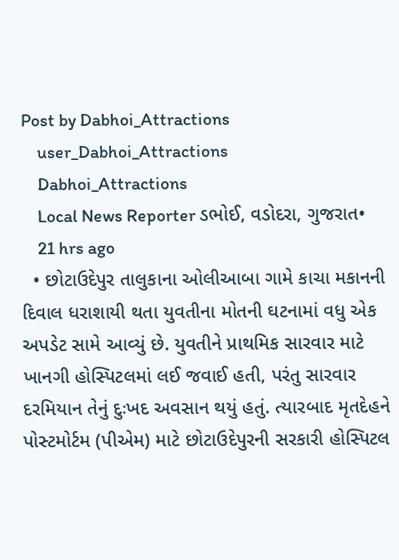Post by Dabhoi_Attractions
    user_Dabhoi_Attractions
    Dabhoi_Attractions
    Local News Reporter ડભોઈ, વડોદરા, ગુજરાત•
    21 hrs ago
  • છોટાઉદેપુર તાલુકાના ઓલીઆબા ગામે કાચા મકાનની દિવાલ ધરાશાયી થતા યુવતીના મોતની ઘટનામાં વધુ એક અપડેટ સામે આવ્યું છે. યુવતીને પ્રાથમિક સારવાર માટે ખાનગી હોસ્પિટલમાં લઈ જવાઈ હતી, પરંતુ સારવાર દરમિયાન તેનું દુઃખદ અવસાન થયું હતું. ત્યારબાદ મૃતદેહને પોસ્ટમોર્ટમ (પીએમ) માટે છોટાઉદેપુરની સરકારી હોસ્પિટલ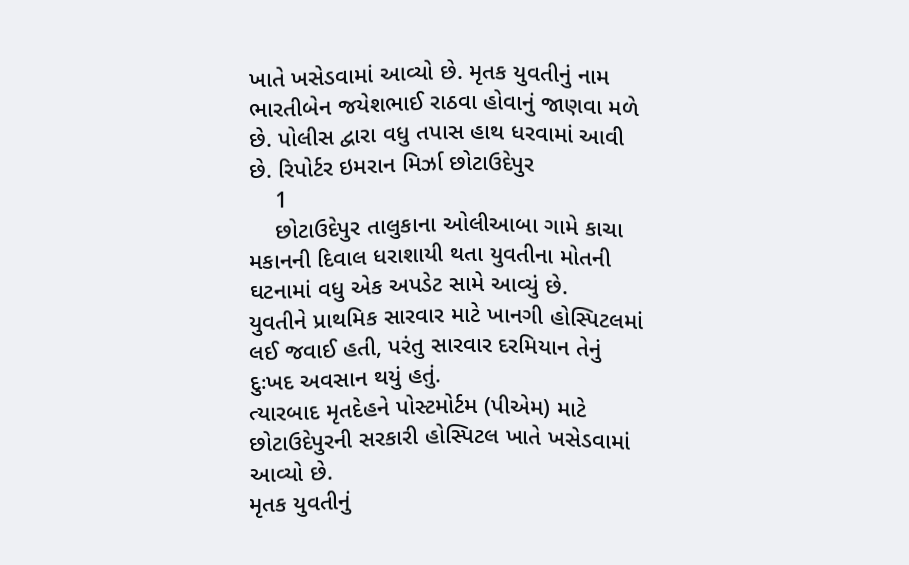ખાતે ખસેડવામાં આવ્યો છે. મૃતક યુવતીનું નામ ભારતીબેન જયેશભાઈ રાઠવા હોવાનું જાણવા મળે છે. પોલીસ દ્વારા વધુ તપાસ હાથ ધરવામાં આવી છે. રિપોર્ટર ઇમરાન મિર્ઝા છોટાઉદેપુર
    1
    છોટાઉદેપુર તાલુકાના ઓલીઆબા ગામે કાચા મકાનની દિવાલ ધરાશાયી થતા યુવતીના મોતની ઘટનામાં વધુ એક અપડેટ સામે આવ્યું છે.
યુવતીને પ્રાથમિક સારવાર માટે ખાનગી હોસ્પિટલમાં લઈ જવાઈ હતી, પરંતુ સારવાર દરમિયાન તેનું દુઃખદ અવસાન થયું હતું.
ત્યારબાદ મૃતદેહને પોસ્ટમોર્ટમ (પીએમ) માટે છોટાઉદેપુરની સરકારી હોસ્પિટલ ખાતે ખસેડવામાં આવ્યો છે.
મૃતક યુવતીનું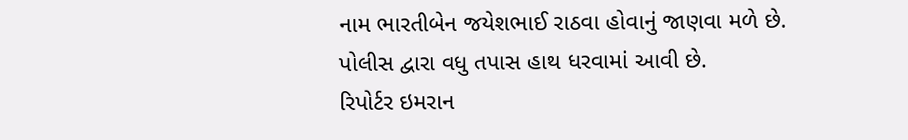નામ ભારતીબેન જયેશભાઈ રાઠવા હોવાનું જાણવા મળે છે.
પોલીસ દ્વારા વધુ તપાસ હાથ ધરવામાં આવી છે.
રિપોર્ટર ઇમરાન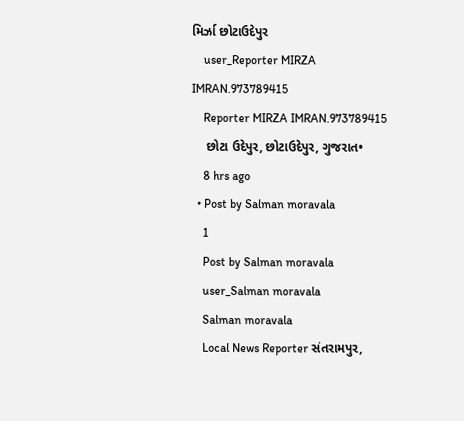મિર્ઝા છોટાઉદેપુર
    user_Reporter MIRZA IMRAN.973789415
    Reporter MIRZA IMRAN.973789415
    છોટા ઉદેપુર, છોટાઉદેપુર, ગુજરાત•
    8 hrs ago
  • Post by Salman moravala
    1
    Post by Salman moravala
    user_Salman moravala
    Salman moravala
    Local News Reporter સંતરામપુર,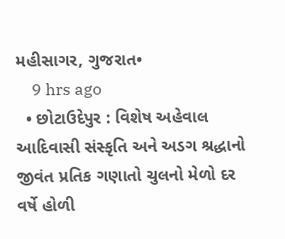મહીસાગર, ગુજરાત•
    9 hrs ago
  • છોટાઉદેપુર : વિશેષ અહેવાલ આદિવાસી સંસ્કૃતિ અને અડગ શ્રદ્ધાનો જીવંત પ્રતિક ગણાતો ચુલનો મેળો દર વર્ષે હોળી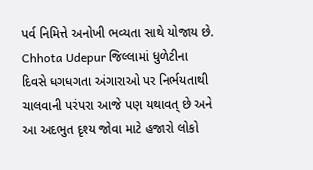પર્વ નિમિત્તે અનોખી ભવ્યતા સાથે યોજાય છે. Chhota Udepur જિલ્લામાં ધુળેટીના દિવસે ધગધગતા અંગારાઓ પર નિર્ભયતાથી ચાલવાની પરંપરા આજે પણ યથાવત્ છે અને આ અદભુત દૃશ્ય જોવા માટે હજારો લોકો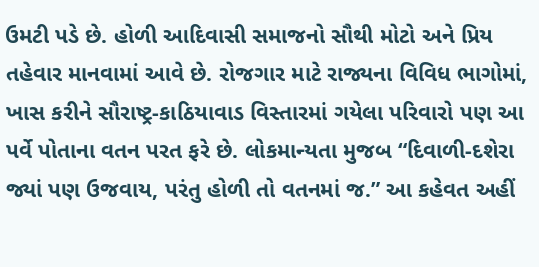ઉમટી પડે છે. હોળી આદિવાસી સમાજનો સૌથી મોટો અને પ્રિય તહેવાર માનવામાં આવે છે. રોજગાર માટે રાજ્યના વિવિધ ભાગોમાં, ખાસ કરીને સૌરાષ્ટ્ર-કાઠિયાવાડ વિસ્તારમાં ગયેલા પરિવારો પણ આ પર્વે પોતાના વતન પરત ફરે છે. લોકમાન્યતા મુજબ “દિવાળી-દશેરા જ્યાં પણ ઉજવાય, પરંતુ હોળી તો વતનમાં જ.” આ કહેવત અહીં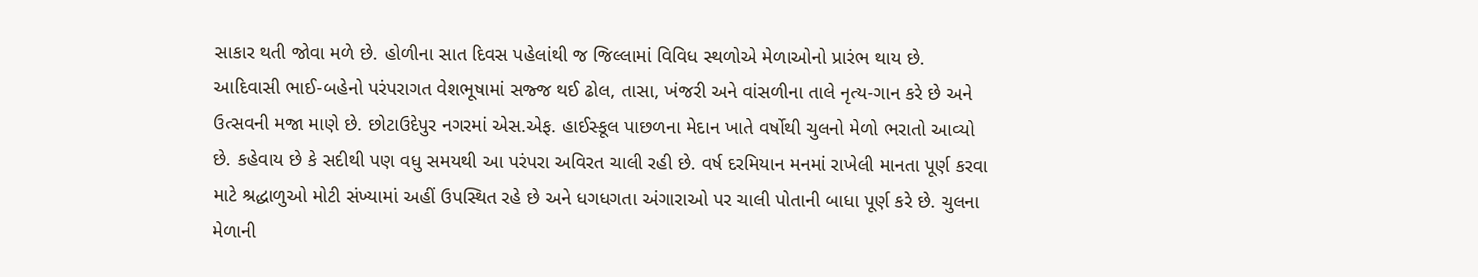સાકાર થતી જોવા મળે છે. હોળીના સાત દિવસ પહેલાંથી જ જિલ્લામાં વિવિધ સ્થળોએ મેળાઓનો પ્રારંભ થાય છે. આદિવાસી ભાઈ-બહેનો પરંપરાગત વેશભૂષામાં સજ્જ થઈ ઢોલ, તાસા, ખંજરી અને વાંસળીના તાલે નૃત્ય-ગાન કરે છે અને ઉત્સવની મજા માણે છે. છોટાઉદેપુર નગરમાં એસ.એફ. હાઈસ્કૂલ પાછળના મેદાન ખાતે વર્ષોથી ચુલનો મેળો ભરાતો આવ્યો છે. કહેવાય છે કે સદીથી પણ વધુ સમયથી આ પરંપરા અવિરત ચાલી રહી છે. વર્ષ દરમિયાન મનમાં રાખેલી માનતા પૂર્ણ કરવા માટે શ્રદ્ધાળુઓ મોટી સંખ્યામાં અહીં ઉપસ્થિત રહે છે અને ધગધગતા અંગારાઓ પર ચાલી પોતાની બાધા પૂર્ણ કરે છે. ચુલના મેળાની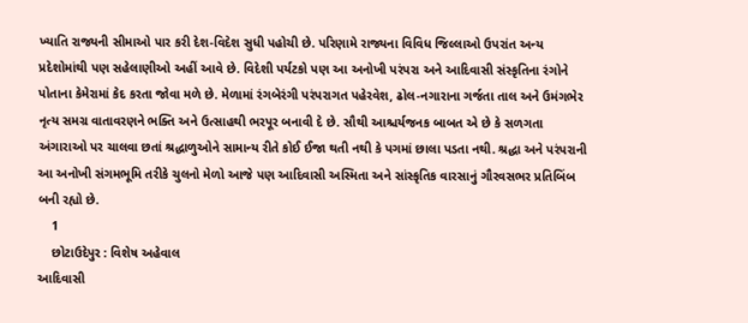ખ્યાતિ રાજ્યની સીમાઓ પાર કરી દેશ-વિદેશ સુધી પહોચી છે. પરિણામે રાજ્યના વિવિધ જિલ્લાઓ ઉપરાંત અન્ય પ્રદેશોમાંથી પણ સહેલાણીઓ અહીં આવે છે. વિદેશી પર્યટકો પણ આ અનોખી પરંપરા અને આદિવાસી સંસ્કૃતિના રંગોને પોતાના કેમેરામાં કેદ કરતા જોવા મળે છે. મેળામાં રંગબેરંગી પરંપરાગત પહેરવેશ, ઢોલ-નગારાના ગર્જતા તાલ અને ઉમંગભેર નૃત્ય સમગ્ર વાતાવરણને ભક્તિ અને ઉત્સાહથી ભરપૂર બનાવી દે છે. સૌથી આશ્ચર્યજનક બાબત એ છે કે સળગતા અંગારાઓ પર ચાલવા છતાં શ્રદ્ધાળુઓને સામાન્ય રીતે કોઈ ઈજા થતી નથી કે પગમાં છાલા પડતા નથી. શ્રદ્ધા અને પરંપરાની આ અનોખી સંગમભૂમિ તરીકે ચુલનો મેળો આજે પણ આદિવાસી અસ્મિતા અને સાંસ્કૃતિક વારસાનું ગૌરવસભર પ્રતિબિંબ બની રહ્યો છે.
    1
    છોટાઉદેપુર : વિશેષ અહેવાલ
આદિવાસી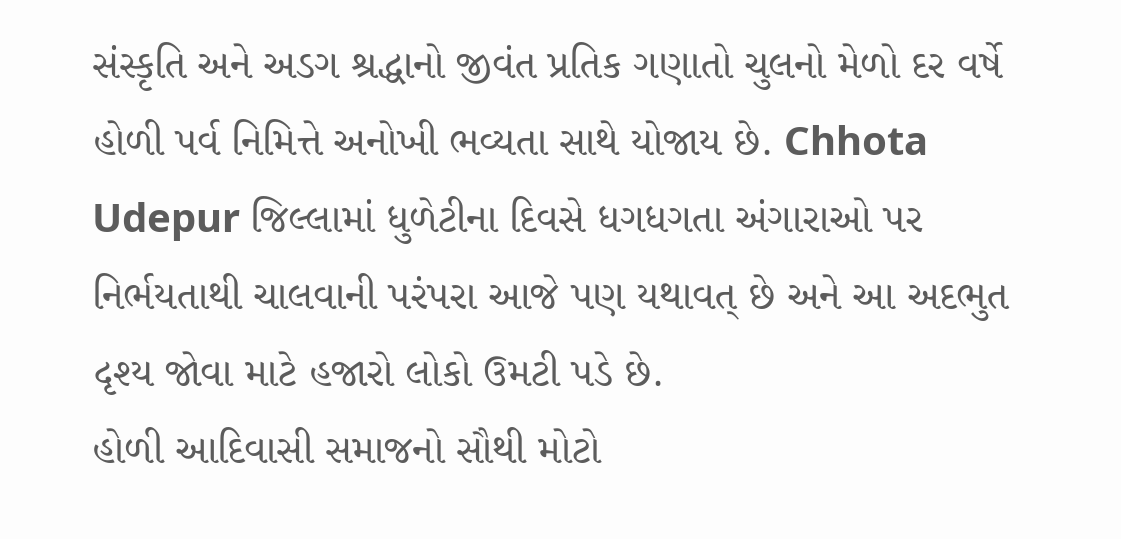સંસ્કૃતિ અને અડગ શ્રદ્ધાનો જીવંત પ્રતિક ગણાતો ચુલનો મેળો દર વર્ષે હોળી પર્વ નિમિત્તે અનોખી ભવ્યતા સાથે યોજાય છે. Chhota Udepur જિલ્લામાં ધુળેટીના દિવસે ધગધગતા અંગારાઓ પર નિર્ભયતાથી ચાલવાની પરંપરા આજે પણ યથાવત્ છે અને આ અદભુત દૃશ્ય જોવા માટે હજારો લોકો ઉમટી પડે છે.
હોળી આદિવાસી સમાજનો સૌથી મોટો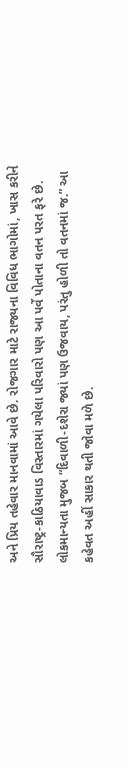અને પ્રિય તહેવાર માનવામાં આવે છે. રોજગાર માટે રાજ્યના વિવિધ ભાગોમાં, ખાસ કરીને સૌરાષ્ટ્ર-કાઠિયાવાડ વિસ્તારમાં ગયેલા પરિવારો પણ આ પર્વે પોતાના વતન પરત ફરે છે. લોકમાન્યતા મુજબ “દિવાળી-દશેરા જ્યાં પણ ઉજવાય, પરંતુ હોળી તો વતનમાં જ.” આ કહેવત અહીં સાકાર થતી જોવા મળે છે.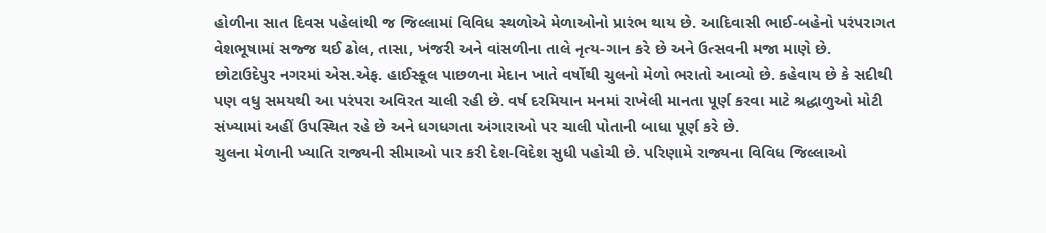હોળીના સાત દિવસ પહેલાંથી જ જિલ્લામાં વિવિધ સ્થળોએ મેળાઓનો પ્રારંભ થાય છે. આદિવાસી ભાઈ-બહેનો પરંપરાગત વેશભૂષામાં સજ્જ થઈ ઢોલ, તાસા, ખંજરી અને વાંસળીના તાલે નૃત્ય-ગાન કરે છે અને ઉત્સવની મજા માણે છે.
છોટાઉદેપુર નગરમાં એસ.એફ. હાઈસ્કૂલ પાછળના મેદાન ખાતે વર્ષોથી ચુલનો મેળો ભરાતો આવ્યો છે. કહેવાય છે કે સદીથી પણ વધુ સમયથી આ પરંપરા અવિરત ચાલી રહી છે. વર્ષ દરમિયાન મનમાં રાખેલી માનતા પૂર્ણ કરવા માટે શ્રદ્ધાળુઓ મોટી સંખ્યામાં અહીં ઉપસ્થિત રહે છે અને ધગધગતા અંગારાઓ પર ચાલી પોતાની બાધા પૂર્ણ કરે છે.
ચુલના મેળાની ખ્યાતિ રાજ્યની સીમાઓ પાર કરી દેશ-વિદેશ સુધી પહોચી છે. પરિણામે રાજ્યના વિવિધ જિલ્લાઓ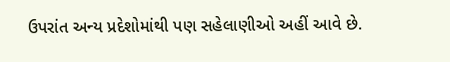ઉપરાંત અન્ય પ્રદેશોમાંથી પણ સહેલાણીઓ અહીં આવે છે.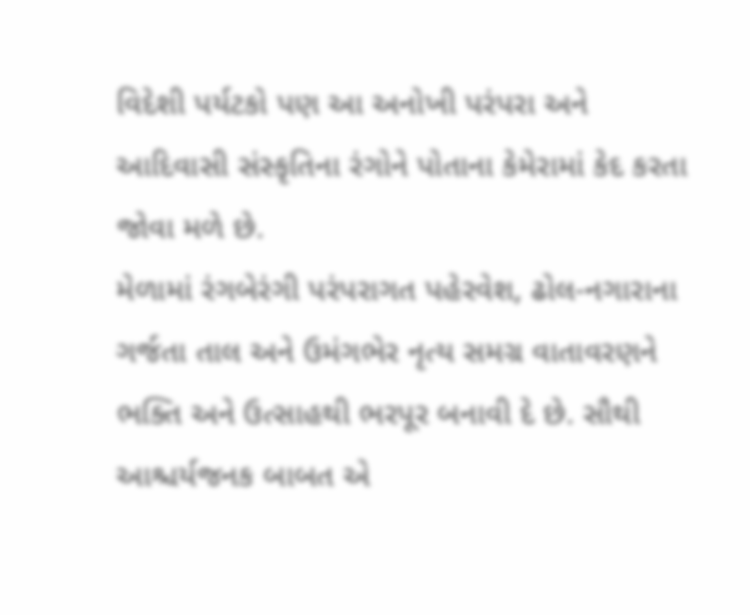વિદેશી પર્યટકો પણ આ અનોખી પરંપરા અને આદિવાસી સંસ્કૃતિના રંગોને પોતાના કેમેરામાં કેદ કરતા જોવા મળે છે.
મેળામાં રંગબેરંગી પરંપરાગત પહેરવેશ, ઢોલ-નગારાના ગર્જતા તાલ અને ઉમંગભેર નૃત્ય સમગ્ર વાતાવરણને ભક્તિ અને ઉત્સાહથી ભરપૂર બનાવી દે છે. સૌથી આશ્ચર્યજનક બાબત એ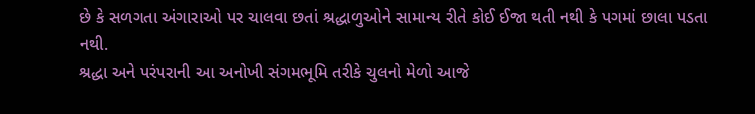છે કે સળગતા અંગારાઓ પર ચાલવા છતાં શ્રદ્ધાળુઓને સામાન્ય રીતે કોઈ ઈજા થતી નથી કે પગમાં છાલા પડતા નથી.
શ્રદ્ધા અને પરંપરાની આ અનોખી સંગમભૂમિ તરીકે ચુલનો મેળો આજે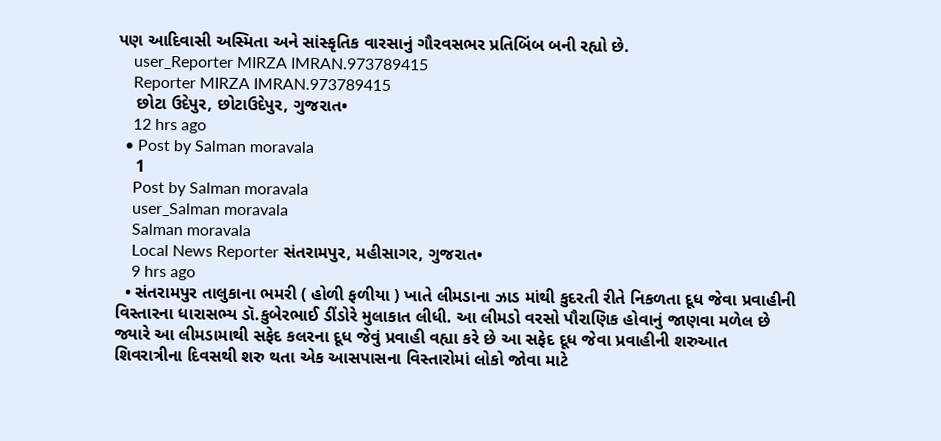પણ આદિવાસી અસ્મિતા અને સાંસ્કૃતિક વારસાનું ગૌરવસભર પ્રતિબિંબ બની રહ્યો છે.
    user_Reporter MIRZA IMRAN.973789415
    Reporter MIRZA IMRAN.973789415
    છોટા ઉદેપુર, છોટાઉદેપુર, ગુજરાત•
    12 hrs ago
  • Post by Salman moravala
    1
    Post by Salman moravala
    user_Salman moravala
    Salman moravala
    Local News Reporter સંતરામપુર, મહીસાગર, ગુજરાત•
    9 hrs ago
  • સંતરામપુર તાલુકાના ભમરી ( હોળી ફળીયા ) ખાતે લીમડાના ઝાડ માંથી કુદરતી રીતે નિકળતા દૂધ જેવા પ્રવાહીની વિસ્તારના ધારાસભ્ય ડૉ.કુબેરભાઈ ડીંડોરે મુલાકાત લીધી. આ લીમડો વરસો પૌરાણિક હોવાનું જાણવા મળેલ છે જ્યારે આ લીમડામાથી સફેદ કલરના દૂધ જેવું પ્રવાહી વહ્યા કરે છે આ સફેદ દૂધ જેવા પ્રવાહીની શરુઆત શિવરાત્રીના દિવસથી શરુ થતા એક આસપાસના વિસ્તારોમાં લોકો જોવા માટે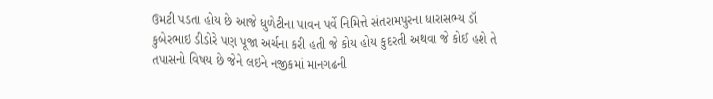ઉમટી પડતા‌ હોય‌ છે‌ આજે ધુળેટીના પાવન પર્વે નિમિત્તે સંતરામપુરના ધારાસભ્ય ડૉ કુબેરભાઇ ડીડોરે પણ પૂજા અર્ચના કરી હતી જે કોય હોય કુદરતી અથવા જે કોઈ હશે તે તપાસનો વિષય છે જેને લઇને નજીકમાં માનગઢની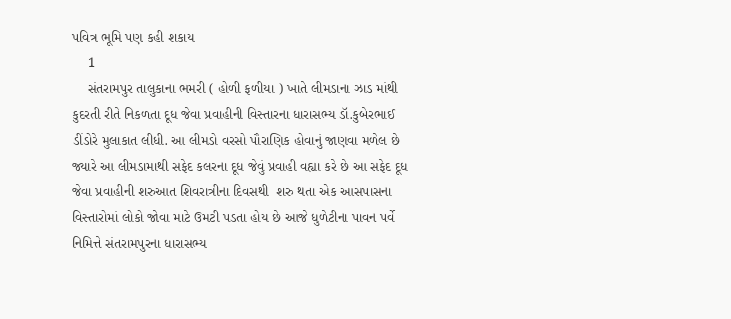પવિત્ર ભૂમિ પણ કહી‌ શકાય
    1
    સંતરામપુર તાલુકાના ભમરી ( હોળી ફળીયા ) ખાતે લીમડાના ઝાડ માંથી કુદરતી રીતે નિકળતા દૂધ જેવા પ્રવાહીની વિસ્તારના ધારાસભ્ય ડૉ.કુબેરભાઈ ડીંડોરે મુલાકાત લીધી. આ લીમડો વરસો પૌરાણિક હોવાનું જાણવા મળેલ છે જ્યારે આ લીમડામાથી સફેદ કલરના દૂધ જેવું પ્રવાહી વહ્યા કરે છે આ સફેદ દૂધ જેવા પ્રવાહીની શરુઆત શિવરાત્રીના દિવસથી  શરુ થતા એક આસપાસના વિસ્તારોમાં લોકો જોવા માટે ઉમટી પડતા‌ હોય‌ છે‌ આજે ધુળેટીના પાવન પર્વે નિમિત્તે સંતરામપુરના ધારાસભ્ય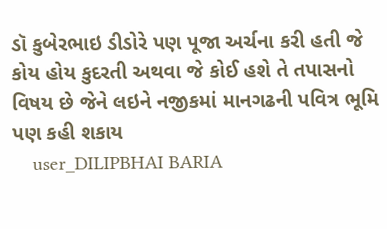ડૉ કુબેરભાઇ ડીડોરે પણ પૂજા અર્ચના કરી હતી જે કોય હોય કુદરતી અથવા જે કોઈ હશે તે તપાસનો વિષય છે જેને લઇને નજીકમાં માનગઢની પવિત્ર ભૂમિ પણ કહી‌ શકાય
    user_DILIPBHAI BARIA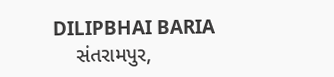DILIPBHAI BARIA
    સંતરામપુર,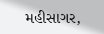મહીસાગર,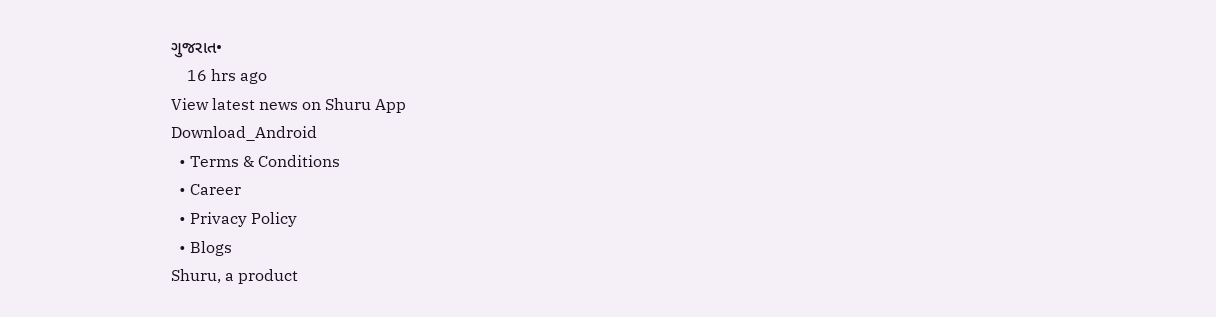ગુજરાત•
    16 hrs ago
View latest news on Shuru App
Download_Android
  • Terms & Conditions
  • Career
  • Privacy Policy
  • Blogs
Shuru, a product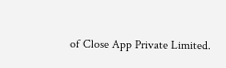of Close App Private Limited.